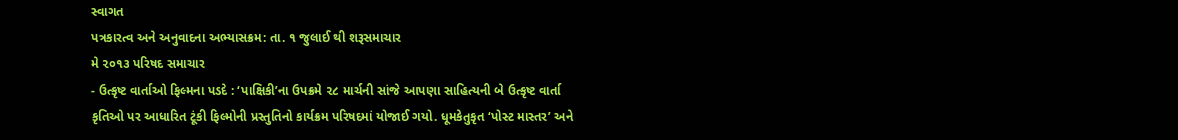સ્વાગત
પત્રકારત્વ અને અનુવાદના અભ્યાસક્રમ: તા. ૧ જુલાઈ થી શરૂસમાચાર
મે ૨૦૧૩ પરિષદ સમાચાર
- ઉત્કૃષ્ટ વાર્તાઓ ફિલ્મના પડદે : ‘પાક્ષિકી’ના ઉપક્રમે ૨૮ માર્ચની સાંજે આપણા સાહિત્યની બે ઉત્કૃષ્ટ વાર્તા કૃતિઓ પર આધારિત ટૂંકી ફિલ્મોની પ્રસ્તુતિનો કાર્યક્રમ પરિષદમાં યોજાઈ ગયો. ધૂમકેતુકૃત ‘પોસ્ટ માસ્તર’ અને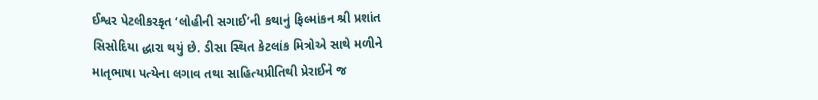ઈશ્વર પેટલીકરકૃત ‘લોહીની સગાઈ’ની કથાનું ફિલ્માંકન શ્રી પ્રશાંત સિસોદિયા દ્ધારા થયું છે. ડીસા સ્થિત કેટલાંક મિત્રોએ સાથે મળીને માતૃભાષા પત્યેના લગાવ તથા સાહિત્યપ્રીતિથી પ્રેરાઈને જ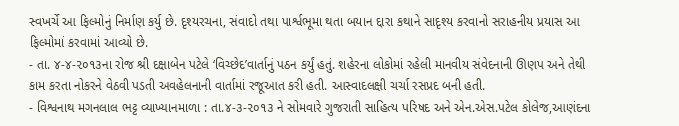સ્વખર્ચે આ ફિલ્મોનું નિર્માણ કર્યુ છે. દૃશ્યરચના, સંવાદો તથા પાર્શ્વભૂમા થતા બયાન દ્દારા કથાને સાદૃશ્ય કરવાનો સરાહનીય પ્રયાસ આ ફિલ્મોમાં કરવામાં આવ્યો છે.
- તા. ૪-૪-૨૦૧૩ના રોજ શ્રી દક્ષાબેન પટેલે ‘વિચ્છેદ’વાર્તાનું પઠન કર્યું હતું. શહેરના લોકોમાં રહેલી માનવીય સંવેદનાની ઊણપ અને તેથી કામ કરતા નોકરને વેઠવી પડતી અવહેલનાની વાર્તામાં રજૂઆત કરી હતી. આસ્વાદલક્ષી ચર્ચા રસપ્રદ બની હતી.
- વિશ્વનાથ મગનલાલ ભટ્ટ વ્યાખ્યાનમાળા : તા.૪-૩-૨૦૧૩ ને સોમવારે ગુજરાતી સાહિત્ય પરિષદ અને એન.એસ.પટેલ કોલેજ,આણંદના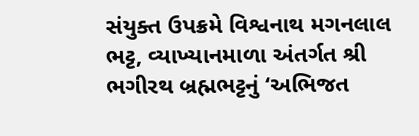સંયુક્ત ઉપક્રમે વિશ્વનાથ મગનલાલ ભટ્ટ, વ્યાખ્યાનમાળા અંતર્ગત શ્રી ભગીરથ બ્રહ્મભટ્ટનું ‘અભિજત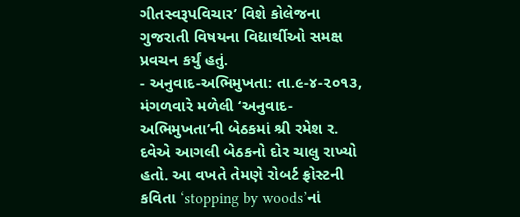ગીતસ્વરૂપવિચાર’ વિશે કોલેજના ગુજરાતી વિષયના વિદ્યાર્થીઓ સમક્ષ પ્રવચન કર્યું હતું.
- અનુવાદ-અભિમુખતા: તા.૯-૪-૨૦૧૩, મંગળવારે મળેલી ‘અનુવાદ-અભિમુખતા’ની બેઠકમાં શ્રી રમેશ ર. દવેએ આગલી બેઠકનો દોર ચાલુ રાખ્યો હતો. આ વખતે તેમણે રોબર્ટ ફ્રોસ્ટની કવિતા ‘stopping by woods’નાં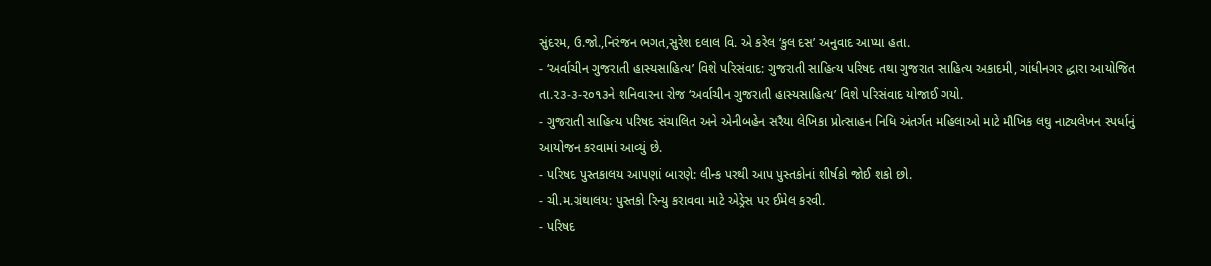સુંદરમ, ઉ.જો.,નિરંજન ભગત,સુરેશ દલાલ વિ. એ કરેલ ‘કુલ દસ’ અનુવાદ આપ્યા હતા.
- ‘અર્વાચીન ગુજરાતી હાસ્યસાહિત્ય’ વિશે પરિસંવાદ: ગુજરાતી સાહિત્ય પરિષદ તથા ગુજરાત સાહિત્ય અકાદમી, ગાંધીનગર દ્ધારા આયોજિત તા.૨૩-૩-૨૦૧૩ને શનિવારના રોજ ‘અર્વાચીન ગુજરાતી હાસ્યસાહિત્ય’ વિશે પરિસંવાદ યોજાઈ ગયો.
- ગુજરાતી સાહિત્ય પરિષદ સંચાલિત અને એનીબહેન સરૈયા લેખિકા પ્રોત્સાહન નિધિ અંતર્ગત મહિલાઓ માટે મૌખિક લઘુ નાટ્યલેખન સ્પર્ધાનું આયોજન કરવામાં આવ્યું છે.
- પરિષદ પુસ્તકાલય આપણાં બારણે: લીન્ક પરથી આપ પુસ્તકોનાં શીર્ષકો જોઈ શકો છો.
- ચી.મ.ગ્રંથાલય: પુસ્તકો રિન્યુ કરાવવા માટે એડ્રેસ પર ઈમેલ કરવી.
- પરિષદ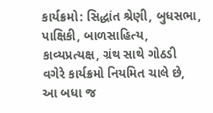કાર્યક્રમો: સિદ્ધાંત શ્રેણી, બુધસભા, પાક્ષિકી, બાળસાહિત્ય, કાવ્યપ્રત્યક્ષ, ગ્રંથ સાથે ગોઠડી વગેરે કાર્યક્રમો નિયમિત ચાલે છે, આ બધા જ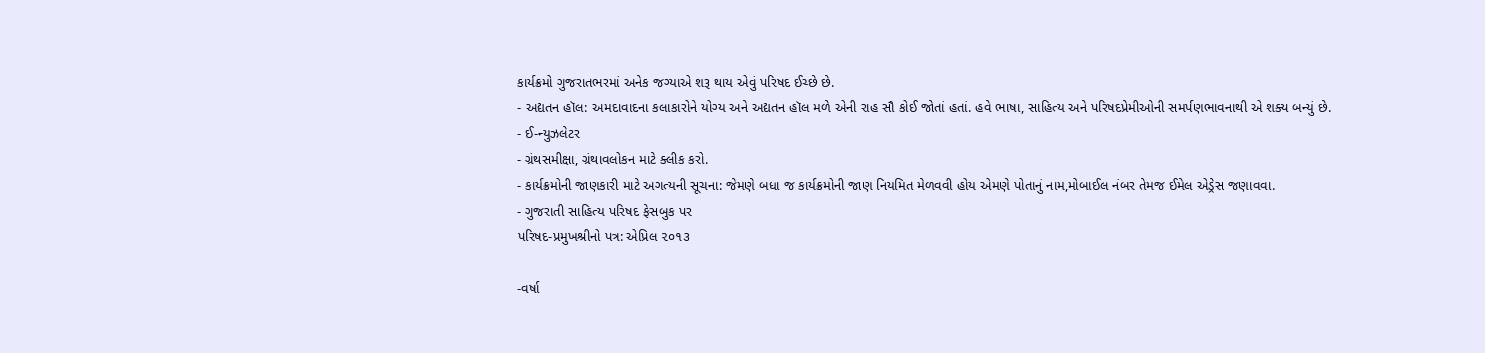કાર્યક્રમો ગુજરાતભરમાં અનેક જગ્યાએ શરૂ થાય એવું પરિષદ ઈચ્છે છે.
- અદ્યતન હૉલ: અમદાવાદના કલાકારોને યોગ્ય અને અદ્યતન હૉલ મળે એની રાહ સૌ કોઈ જોતાં હતાં. હવે ભાષા, સાહિત્ય અને પરિષદપ્રેમીઓની સમર્પણભાવનાથી એ શક્ય બન્યું છે.
- ઈ-ન્યુઝલેટર
- ગ્રંથસમીક્ષા, ગ્રંથાવલોકન માટે ક્લીક કરો.
- કાર્યક્રમોની જાણકારી માટે અગત્યની સૂચના: જેમણે બધા જ કાર્યક્રમોની જાણ નિયમિત મેળવવી હોય એમણે પોતાનું નામ,મોબાઈલ નંબર તેમજ ઈમેલ એડ્રેસ જણાવવા.
- ગુજરાતી સાહિત્ય પરિષદ ફેસબુક પર
પરિષદ-પ્રમુખશ્રીનો પત્ર: એપ્રિલ ૨૦૧૩

-વર્ષા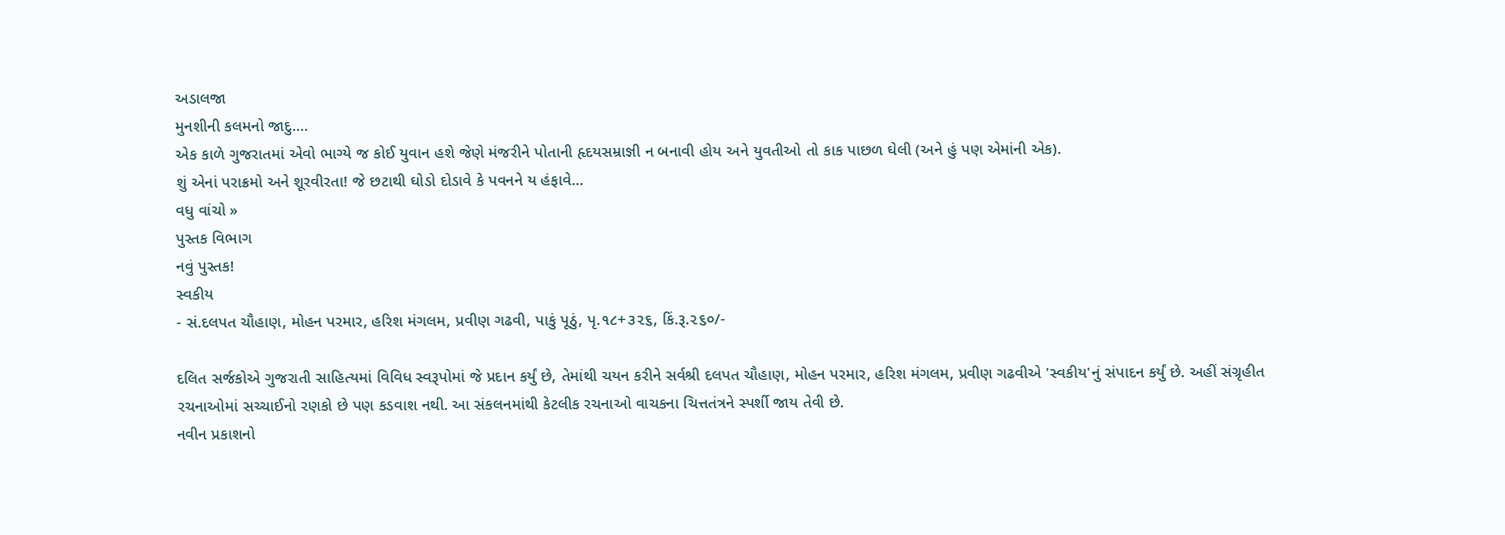અડાલજા
મુનશીની કલમનો જાદુ....
એક કાળે ગુજરાતમાં એવો ભાગ્યે જ કોઈ યુવાન હશે જેણે મંજરીને પોતાની હૃદયસમ્રાજ્ઞી ન બનાવી હોય અને યુવતીઓ તો કાક પાછળ ઘેલી (અને હું પણ એમાંની એક).
શું એનાં પરાક્રમો અને શૂરવીરતા! જે છટાથી ઘોડો દોડાવે કે પવનને ય હંફાવે...
વધુ વાંચો »
પુસ્તક વિભાગ
નવું પુસ્તક!
સ્વકીય
- સં.દલપત ચૌહાણ, મોહન પરમાર, હરિશ મંગલમ, પ્રવીણ ગઢવી, પાકું પૂઠું, પૃ.૧૮+૩૨૬, કિં.રૂ.૨૬૦/-

દલિત સર્જકોએ ગુજરાતી સાહિત્યમાં વિવિધ સ્વરૂપોમાં જે પ્રદાન કર્યું છે, તેમાંથી ચયન કરીને સર્વશ્રી દલપત ચૌહાણ, મોહન પરમાર, હરિશ મંગલમ, પ્રવીણ ગઢવીએ 'સ્વકીય'નું સંપાદન કર્યું છે. અહીં સંગ્રૃહીત
રચનાઓમાં સચ્ચાઈનો રણકો છે પણ કડવાશ નથી. આ સંકલનમાંથી કેટલીક રચનાઓ વાચકના ચિત્તતંત્રને સ્પર્શી જાય તેવી છે.
નવીન પ્રકાશનો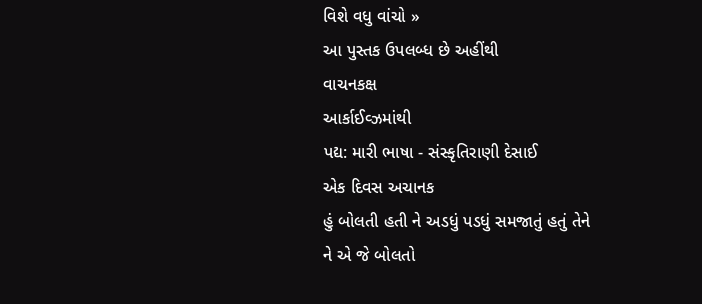વિશે વધુ વાંચો »
આ પુસ્તક ઉપલબ્ધ છે અહીંથી
વાચનકક્ષ
આર્કાઈવ્ઝમાંથી
પદ્ય: મારી ભાષા - સંસ્કૃતિરાણી દેસાઈ
એક દિવસ અચાનક
હું બોલતી હતી ને અડધું પડધું સમજાતું હતું તેને
ને એ જે બોલતો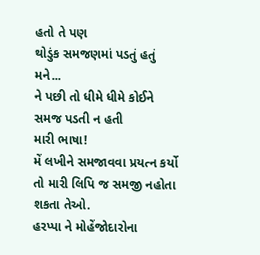હતો તે પણ
થોડુંક સમજણમાં પડતું હતું મને...
ને પછી તો ધીમે ધીમે કોઈને સમજ પડતી ન હતી
મારી ભાષા!
મેં લખીને સમજાવવા પ્રયત્ન કર્યો
તો મારી લિપિ જ સમજી નહોતા શકતા તેઓ.
હરપ્પા ને મોહેંજોદારોના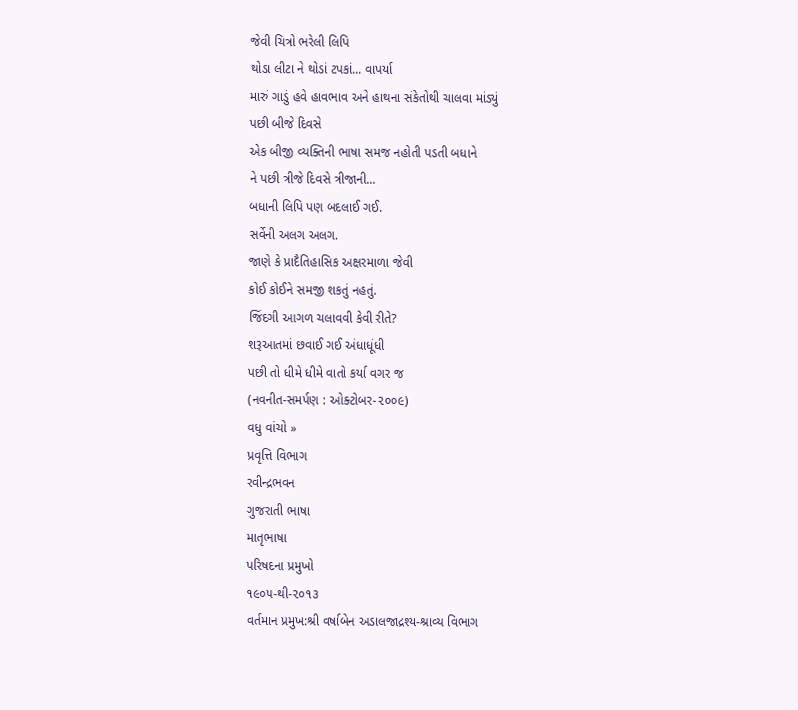જેવી ચિત્રો ભરેલી લિપિ
થોડા લીટા ને થોડાં ટપકાં... વાપર્યા
મારું ગાડું હવે હાવભાવ અને હાથના સંકેતોથી ચાલવા માંડ્યું
પછી બીજે દિવસે
એક બીજી વ્યક્તિની ભાષા સમજ નહોતી પડતી બધાને
ને પછી ત્રીજે દિવસે ત્રીજાની...
બધાની લિપિ પણ બદલાઈ ગઈ.
સર્વેની અલગ અલગ.
જાણે કે પ્રાદૈતિહાસિક અક્ષરમાળા જેવી
કોઈ કોઈને સમજી શકતું નહતું.
જિંદગી આગળ ચલાવવી કેવી રીતે?
શરૂઆતમાં છવાઈ ગઈ અંધાધૂંધી
પછી તો ધીમે ધીમે વાતો કર્યા વગર જ
(નવનીત-સમર્પણ : ઓક્ટોબર-૨૦૦૯)
વધુ વાંચો »
પ્રવૃત્તિ વિભાગ
રવીન્દ્રભવન
ગુજરાતી ભાષા
માતૃભાષા
પરિષદના પ્રમુખો
૧૯૦૫-થી-૨૦૧૩
વર્તમાન પ્રમુખ:શ્રી વર્ષાબેન અડાલજાદ્રશ્ય-શ્રાવ્ય વિભાગ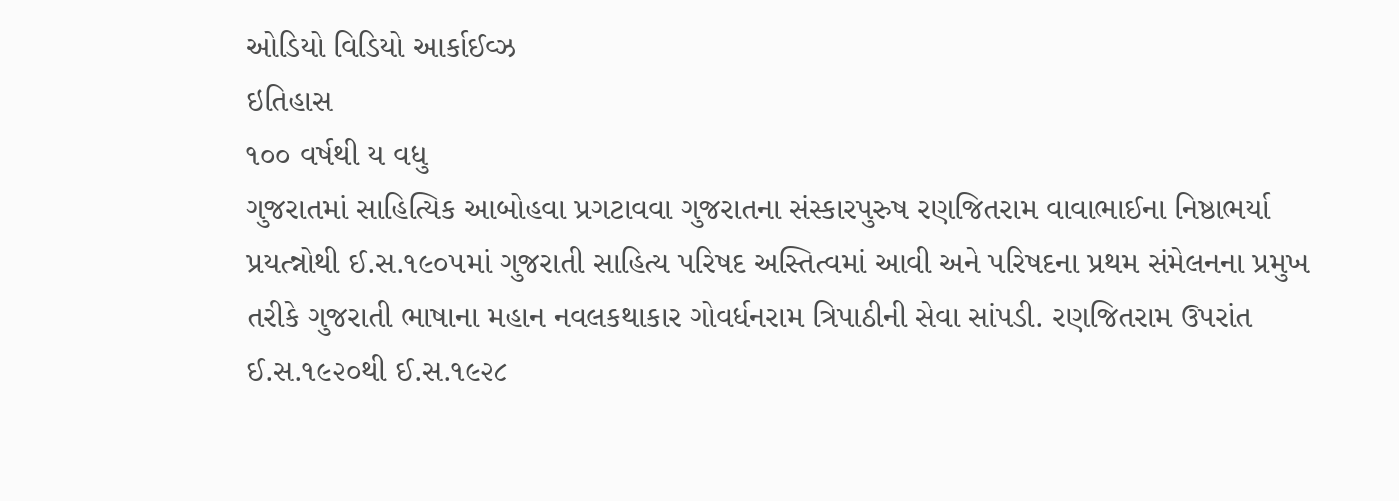ઓડિયો વિડિયો આર્કાઈવ્ઝ
ઇતિહાસ
૧૦૦ વર્ષથી ય વધુ
ગુજરાતમાં સાહિત્યિક આબોહવા પ્રગટાવવા ગુજરાતના સંસ્કારપુરુષ રણજિતરામ વાવાભાઈના નિષ્ઠાભર્યા પ્રયત્ન્નોથી ઈ.સ.૧૯૦૫માં ગુજરાતી સાહિત્ય પરિષદ અસ્તિત્વમાં આવી અને પરિષદના પ્રથમ સંમેલનના પ્રમુખ તરીકે ગુજરાતી ભાષાના મહાન નવલકથાકાર ગોવર્ધનરામ ત્રિપાઠીની સેવા સાંપડી. રણજિતરામ ઉપરાંત ઈ.સ.૧૯૨૦થી ઈ.સ.૧૯૨૮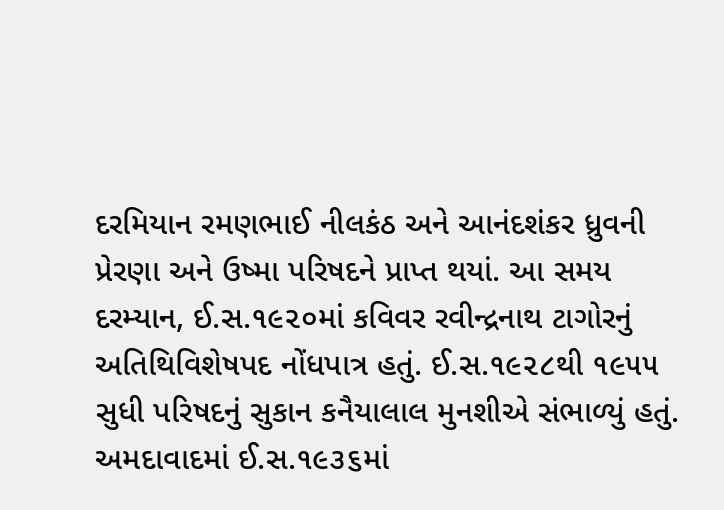દરમિયાન રમણભાઈ નીલકંઠ અને આનંદશંકર ધ્રુવની પ્રેરણા અને ઉષ્મા પરિષદને પ્રાપ્ત થયાં. આ સમય દરમ્યાન, ઈ.સ.૧૯૨૦માં કવિવર રવીન્દ્રનાથ ટાગોરનું અતિથિવિશેષપદ નોંધપાત્ર હતું. ઈ.સ.૧૯૨૮થી ૧૯૫૫ સુધી પરિષદનું સુકાન કનૈયાલાલ મુનશીએ સંભાળ્યું હતું. અમદાવાદમાં ઈ.સ.૧૯૩૬માં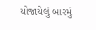યોજાયેલું બારમું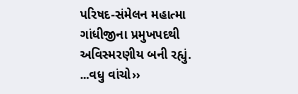પરિષદ-સંમેલન મહાત્મા ગાંધીજીના પ્રમુખપદથી અવિસ્મરણીય બની રહ્યું. ...વધુ વાંચો››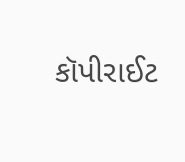કૉપીરાઈટ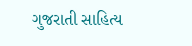ગુજરાતી સાહિત્ય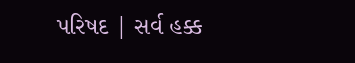પરિષદ | સર્વ હક્ક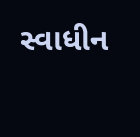સ્વાધીન